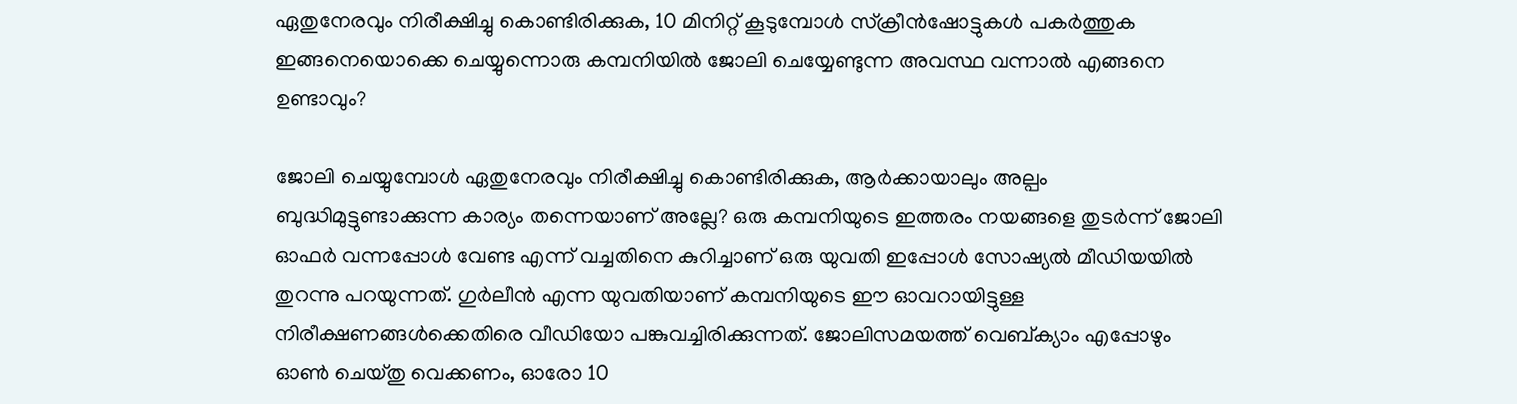ഏതുനേരവും നിരീക്ഷിച്ചു കൊണ്ടിരിക്കുക, 10 മിനിറ്റ് കൂടുമ്പോള്‍ സ്ക്രീന്‍ഷോട്ടുകള്‍ പകര്‍ത്തുക ഇങ്ങനെയൊക്കെ ചെയ്യുന്നൊരു കമ്പനിയില്‍ ജോലി ചെയ്യേണ്ടുന്ന അവസ്ഥ വന്നാല്‍ എങ്ങനെ ഉണ്ടാവും?

ജോലി ചെയ്യുമ്പോൾ ഏതുനേരവും നിരീക്ഷിച്ചു കൊണ്ടിരിക്കുക, ആർക്കായാലും അല്പം ബുദ്ധിമുട്ടുണ്ടാക്കുന്ന കാര്യം തന്നെയാണ് അല്ലേ? ഒരു കമ്പനിയുടെ ഇത്തരം നയങ്ങളെ തുടർന്ന് ജോലി ഓഫർ വന്നപ്പോൾ വേണ്ട എന്ന് വച്ചതിനെ കുറിച്ചാണ് ഒരു യുവതി ഇപ്പോൾ സോഷ്യൽ മീഡിയയിൽ തുറന്നു പറയുന്നത്. ഗുർലീൻ എന്ന യുവതിയാണ് കമ്പനിയുടെ ഈ ഓവറായിട്ടുള്ള നിരീക്ഷണങ്ങൾക്കെതിരെ വീഡിയോ പങ്കുവച്ചിരിക്കുന്നത്. ജോലിസമയത്ത് വെബ്ക്യാം എപ്പോഴും ഓൺ ചെയ്തു വെക്കണം, ഓരോ 10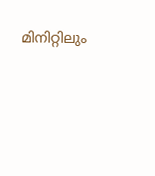മിനിറ്റിലും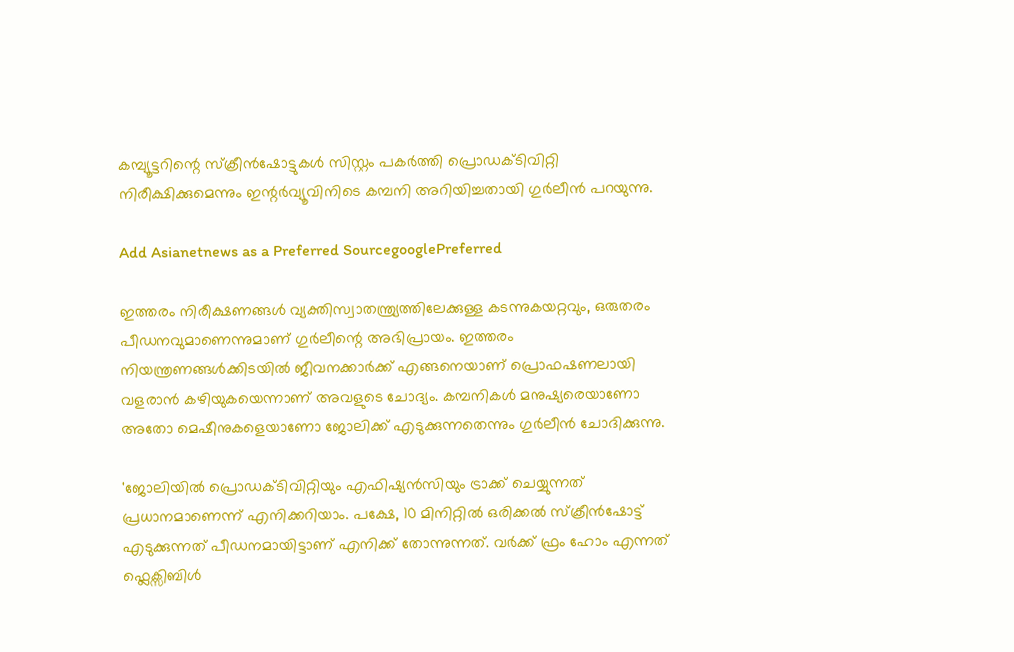കമ്പ്യൂട്ടറിന്റെ സ്‌ക്രീൻഷോട്ടുകൾ സിസ്റ്റം പകർത്തി പ്രൊഡക്ടിവിറ്റി നിരീക്ഷിക്കുമെന്നും ഇന്റർവ്യൂവിനിടെ കമ്പനി അറിയിച്ചതായി ഗുർലീൻ പറയുന്നു.

Add Asianetnews as a Preferred SourcegooglePreferred

ഇത്തരം നിരീക്ഷണങ്ങൾ വ്യക്തിസ്വാതന്ത്ര്യത്തിലേക്കുള്ള കടന്നുകയറ്റവും, ഒരുതരം പീഡനവുമാണെന്നുമാണ് ഗുർലീന്റെ അഭിപ്രായം. ഇത്തരം നിയന്ത്രണങ്ങൾക്കിടയിൽ ജീവനക്കാർക്ക് എങ്ങനെയാണ് പ്രൊഫഷണലായി വളരാൻ കഴിയുകയെന്നാണ് അവളുടെ ചോദ്യം. കമ്പനികൾ മനുഷ്യരെയാണോ അതോ മെഷീനുകളെയാണോ ജോലിക്ക് എടുക്കുന്നതെന്നും ഗുർലീൻ ചോദിക്കുന്നു.

'ജോലിയിൽ പ്രൊഡക്ടിവിറ്റിയും എഫിഷ്യൻസിയും ട്രാക്ക് ചെയ്യുന്നത് പ്രധാനമാണെന്ന് എനിക്കറിയാം. പക്ഷേ, 10 മിനിറ്റിൽ ഒരിക്കൽ സ്ക്രീൻഷോട്ട് എടുക്കുന്നത് പീഡനമായിട്ടാണ് എനിക്ക് തോന്നുന്നത്. വർക്ക് ഫ്രം ഹോം എന്നത് ഫ്ലെക്സിബിൾ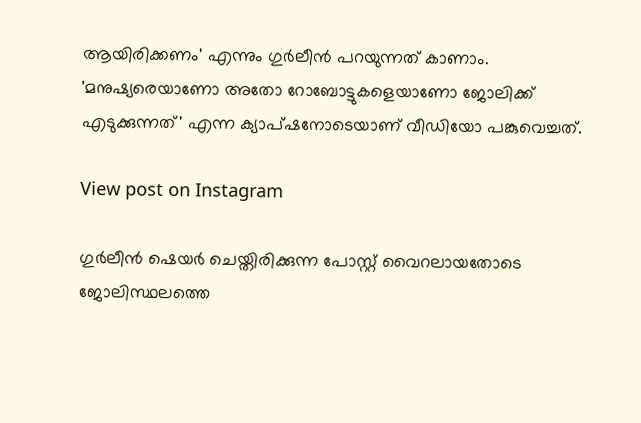ആയിരിക്കണം' എന്നും ഗുർലീൻ പറയുന്നത് കാണാം. 'മനുഷ്യരെയാണോ അതോ റോബോട്ടുകളെയാണോ ജോലിക്ക് എടുക്കുന്നത്' എന്ന ക്യാപ്ഷനോടെയാണ് വീഡിയോ പങ്കുവെച്ചത്.

View post on Instagram

ഗുർലീൻ ഷെയർ ചെയ്തിരിക്കുന്ന പോസ്റ്റ് വൈറലായതോടെ ജോലിസ്ഥലത്തെ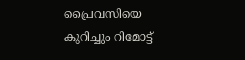പ്രൈവസിയെ കുറിച്ചും റിമോട്ട്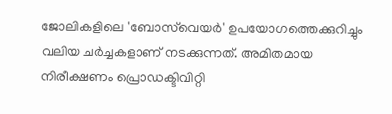ജോലികളിലെ 'ബോസ്‌വെയർ' ഉപയോഗത്തെക്കുറിച്ചും വലിയ ചർച്ചകളാണ് നടക്കുന്നത്. അമിതമായ നിരീക്ഷണം പ്രൊഡക്ടിവിറ്റി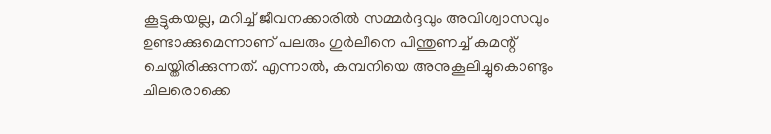കൂട്ടുകയല്ല, മറിച്ച് ജീവനക്കാരിൽ സമ്മർദ്ദവും അവിശ്വാസവും ഉണ്ടാക്കുമെന്നാണ് പലരും ഗുർലീനെ പിന്തുണച്ച് കമന്റ് ചെയ്തിരിക്കുന്നത്. എന്നാൽ, കമ്പനിയെ അനുകൂലിച്ചുകൊണ്ടും ചിലരൊക്കെ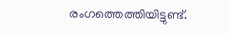രംഗത്തെത്തിയിട്ടുണ്ട്.